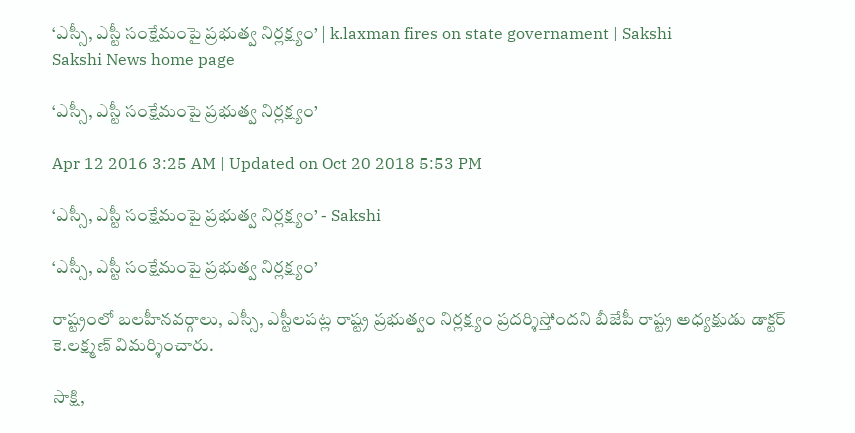‘ఎస్సీ, ఎస్టీ సంక్షేమంపై ప్రభుత్వ నిర్లక్ష్యం’ | k.laxman fires on state governament | Sakshi
Sakshi News home page

‘ఎస్సీ, ఎస్టీ సంక్షేమంపై ప్రభుత్వ నిర్లక్ష్యం’

Apr 12 2016 3:25 AM | Updated on Oct 20 2018 5:53 PM

‘ఎస్సీ, ఎస్టీ సంక్షేమంపై ప్రభుత్వ నిర్లక్ష్యం’ - Sakshi

‘ఎస్సీ, ఎస్టీ సంక్షేమంపై ప్రభుత్వ నిర్లక్ష్యం’

రాష్ట్రంలో బలహీనవర్గాలు, ఎస్సీ, ఎస్టీలపట్ల రాష్ట్ర ప్రభుత్వం నిర్లక్ష్యం ప్రదర్శిస్తోందని బీజేపీ రాష్ట్ర అధ్యక్షుడు డాక్టర్ కె.లక్ష్మణ్ విమర్శించారు.

సాక్షి,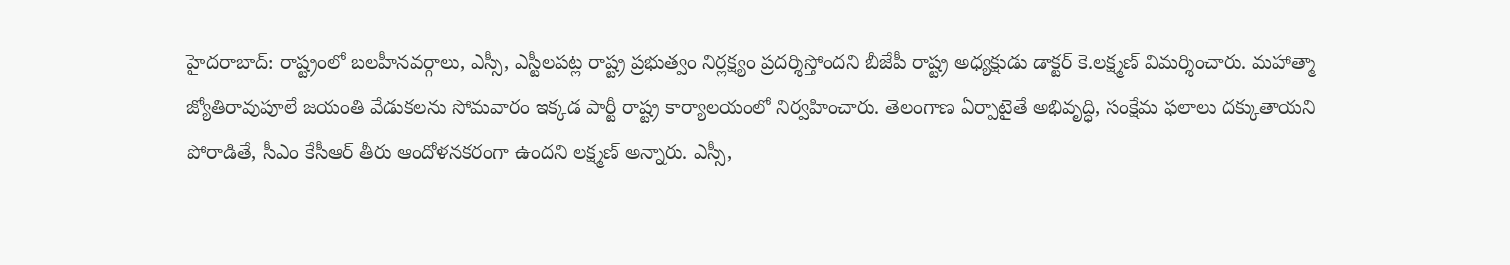హైదరాబాద్: రాష్ట్రంలో బలహీనవర్గాలు, ఎస్సీ, ఎస్టీలపట్ల రాష్ట్ర ప్రభుత్వం నిర్లక్ష్యం ప్రదర్శిస్తోందని బీజేపీ రాష్ట్ర అధ్యక్షుడు డాక్టర్ కె.లక్ష్మణ్ విమర్శించారు. మహాత్మా జ్యోతిరావుపూలే జయంతి వేడుకలను సోమవారం ఇక్కడ పార్టీ రాష్ట్ర కార్యాలయంలో నిర్వహించారు. తెలంగాణ ఏర్పాటైతే అభివృద్ధి, సంక్షేమ ఫలాలు దక్కుతాయని పోరాడితే, సీఎం కేసీఆర్ తీరు ఆందోళనకరంగా ఉందని లక్ష్మణ్ అన్నారు. ఎస్సీ,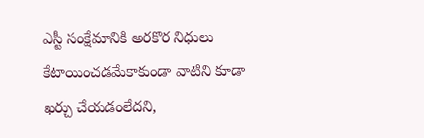ఎస్టీ సంక్షేమానికి అరకొర నిధులు కేటాయించడమేకాకుండా వాటిని కూడా ఖర్చు చేయడంలేదని,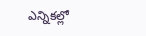ఎన్నికల్లో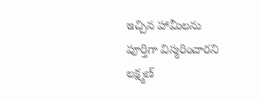ఇచ్చిన హామీలను పూర్తిగా విస్మరించారని లక్ష్మణ్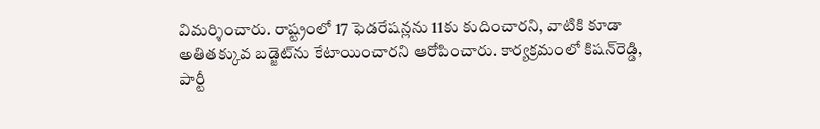విమర్శించారు. రాష్ట్రంలో 17 ఫెడరేషన్లను 11కు కుదించారని, వాటికి కూడా అతితక్కువ బడ్జెట్‌ను కేటాయించారని ఆరోపించారు. కార్యక్రమంలో కిషన్‌రెడ్డి, పార్టీ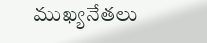ముఖ్యనేతలు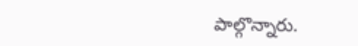పాల్గొన్నారు.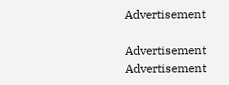Advertisement

Advertisement
Advertisement